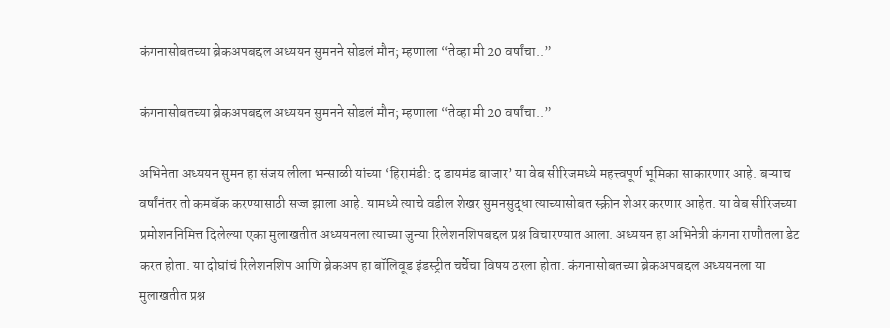कंगनासोबतच्या ब्रेकअपबद्दल अध्ययन सुमनने सोडलं मौन; म्हणाला “तेव्हा मी 20 वर्षांचा..”

कंगनासोबतच्या ब्रेकअपबद्दल अध्ययन सुमनने सोडलं मौन; म्हणाला “तेव्हा मी 20 वर्षांचा..”

अभिनेता अध्ययन सुमन हा संजय लीला भन्साळी यांच्या ‘हिरामंडी: द डायमंड बाजार’ या वेब सीरिजमध्ये महत्त्वपूर्ण भूमिका साकारणार आहे. बऱ्याच वर्षांनंतर तो कमबॅक करण्यासाठी सज्ज झाला आहे. यामध्ये त्याचे वडील शेखर सुमनसुद्धा त्याच्यासोबत स्क्रीन शेअर करणार आहेत. या वेब सीरिजच्या प्रमोशननिमित्त दिलेल्या एका मुलाखतीत अध्ययनला त्याच्या जुन्या रिलेशनशिपबद्दल प्रश्न विचारण्यात आला. अध्ययन हा अभिनेत्री कंगना राणौतला डेट करत होता. या दोघांचं रिलेशनशिप आणि ब्रेकअप हा बॉलिवूड इंडस्ट्रीत चर्चेचा विषय ठरला होता. कंगनासोबतच्या ब्रेकअपबद्दल अध्ययनला या मुलाखतीत प्रश्न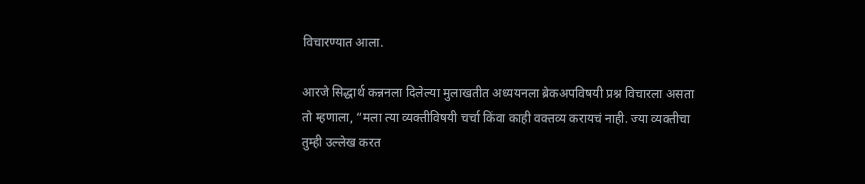विचारण्यात आला.

आरजे सिद्धार्थ कन्ननला दिलेल्या मुलाखतीत अध्ययनला ब्रेकअपविषयी प्रश्न विचारला असता तो म्हणाला, “मला त्या व्यक्तीविषयी चर्चा किंवा काही वक्तव्य करायचं नाही. ज्या व्यक्तीचा तुम्ही उल्लेख करत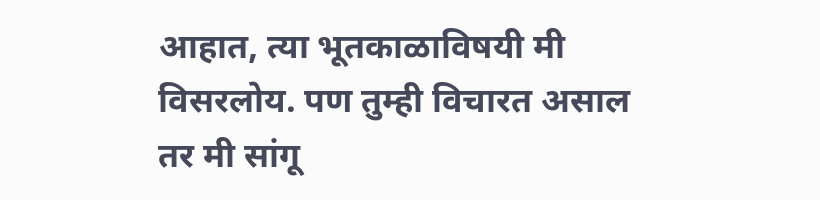आहात, त्या भूतकाळाविषयी मी विसरलोय. पण तुम्ही विचारत असाल तर मी सांगू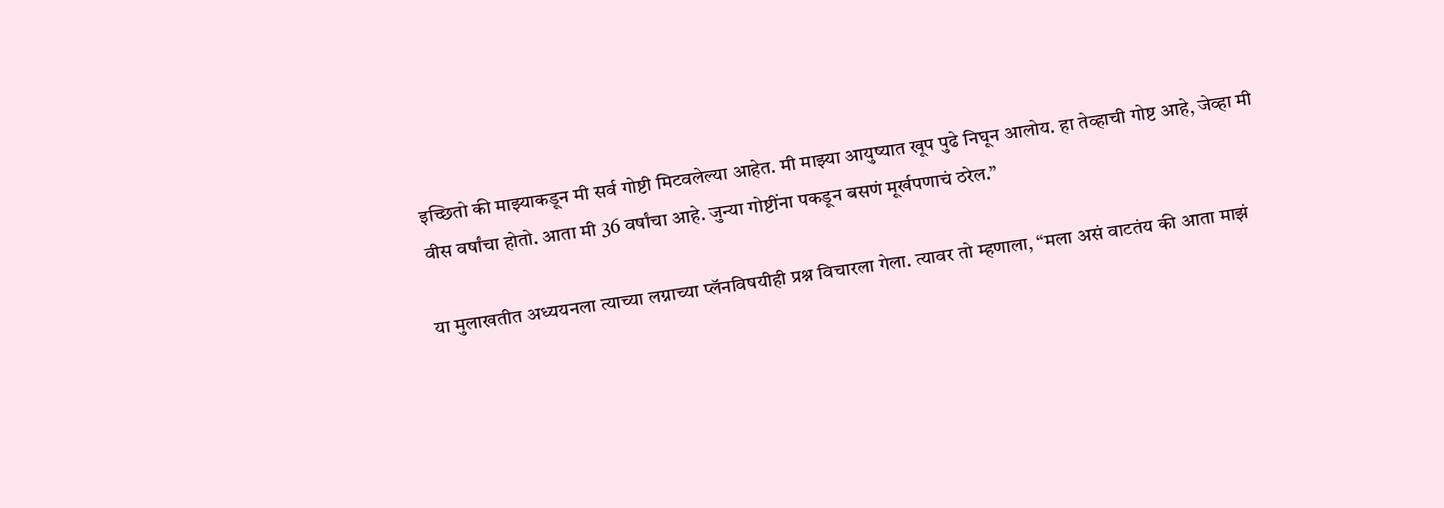इच्छितो की माझ्याकडून मी सर्व गोष्टी मिटवलेल्या आहेत. मी माझ्या आयुष्यात खूप पुढे निघून आलोय. हा तेव्हाची गोष्ट आहे, जेव्हा मी वीस वर्षांचा होतो. आता मी 36 वर्षांचा आहे. जुन्या गोष्टींना पकडून बसणं मूर्खपणाचं ठरेल.”

या मुलाखतीत अध्ययनला त्याच्या लग्नाच्या प्लॅनविषयीही प्रश्न विचारला गेला. त्यावर तो म्हणाला, “मला असं वाटतंय की आता माझं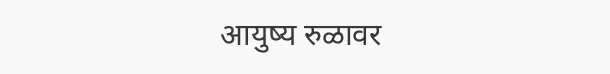आयुष्य रुळावर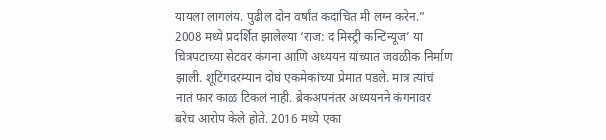यायला लागलंय. पुढील दोन वर्षांत कदाचित मी लग्न करेन.” 2008 मध्ये प्रदर्शित झालेल्या ‘राज: द मिस्ट्री कन्टिन्यूज’ या चित्रपटाच्या सेटवर कंगना आणि अध्ययन यांच्यात जवळीक निर्माण झाली. शूटिंगदरम्यान दोघं एकमेकांच्या प्रेमात पडले. मात्र त्यांचं नातं फार काळ टिकलं नाही. ब्रेकअपनंतर अध्ययनने कंगनावर बरेच आरोप केले होते. 2016 मध्ये एका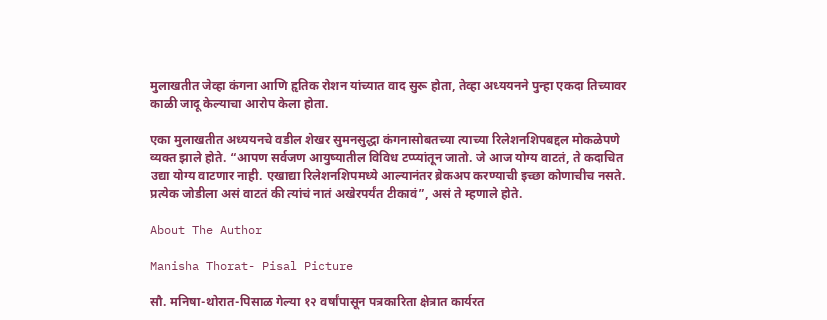मुलाखतीत जेव्हा कंगना आणि हृतिक रोशन यांच्यात वाद सुरू होता, तेव्हा अध्ययनने पुन्हा एकदा तिच्यावर काळी जादू केल्याचा आरोप केला होता.

एका मुलाखतीत अध्ययनचे वडील शेखर सुमनसुद्धा कंगनासोबतच्या त्याच्या रिलेशनशिपबद्दल मोकळेपणे व्यक्त झाले होते. “आपण सर्वजण आयुष्यातील विविध टप्प्यांतून जातो. जे आज योग्य वाटतं, ते कदाचित उद्या योग्य वाटणार नाही. एखाद्या रिलेशनशिपमध्ये आल्यानंतर ब्रेकअप करण्याची इच्छा कोणाचीच नसते. प्रत्येक जोडीला असं वाटतं की त्यांचं नातं अखेरपर्यंत टीकावं”, असं ते म्हणाले होते.

About The Author

Manisha Thorat- Pisal Picture

सौ. मनिषा-थोरात-पिसाळ गेल्या १२ वर्षांपासून पत्रकारिता क्षेत्रात कार्यरत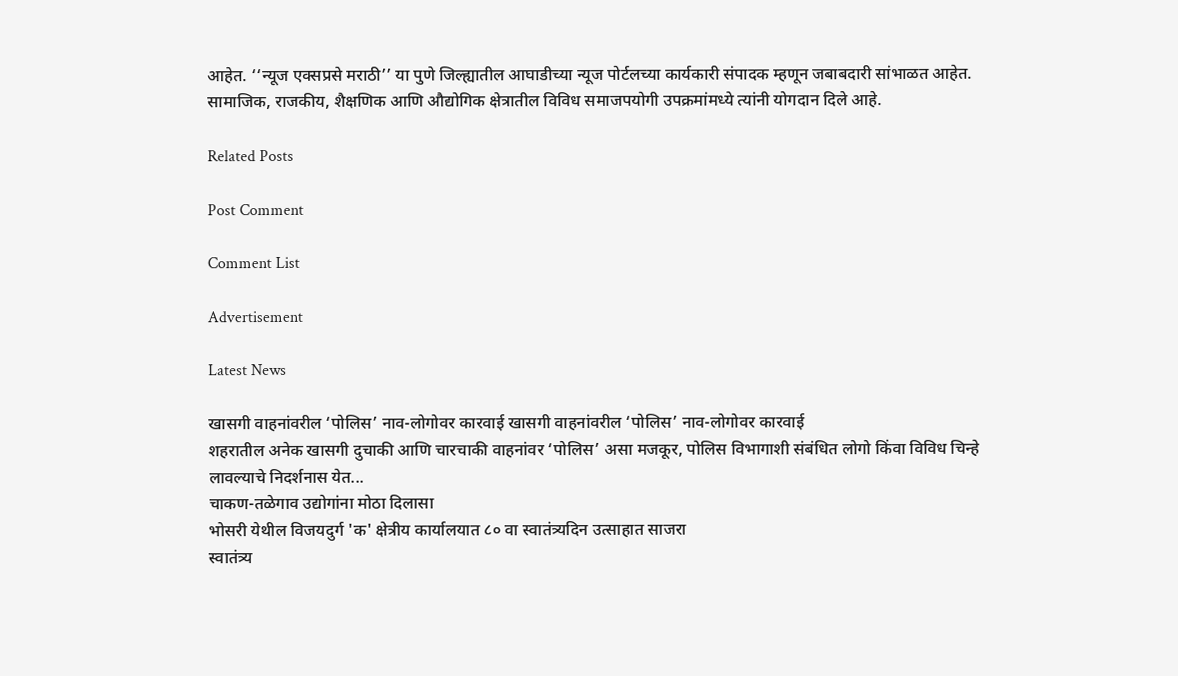आहेत. ‘‘न्यूज एक्सप्रसे मराठी’’ या पुणे जिल्ह्यातील आघाडीच्या न्यूज पोर्टलच्या कार्यकारी संपादक म्हणून जबाबदारी सांभाळत आहेत. सामाजिक, राजकीय, शैक्षणिक आणि औद्योगिक क्षेत्रातील विविध समाजपयोगी उपक्रमांमध्ये त्यांनी योगदान दिले आहे.

Related Posts

Post Comment

Comment List

Advertisement

Latest News

खासगी वाहनांवरील ‘पोलिस’ नाव-लोगोवर कारवाई खासगी वाहनांवरील ‘पोलिस’ नाव-लोगोवर कारवाई
शहरातील अनेक खासगी दुचाकी आणि चारचाकी वाहनांवर ‘पोलिस’ असा मजकूर, पोलिस विभागाशी संबंधित लोगो किंवा विविध चिन्हे लावल्याचे निदर्शनास येत...
चाकण-तळेगाव उद्योगांना मोठा दिलासा
भोसरी येथील विजयदुर्ग 'क' क्षेत्रीय कार्यालयात ८० वा स्वातंत्र्यदिन उत्साहात साजरा
स्वातंत्र्य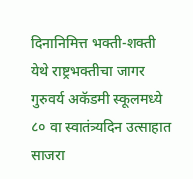दिनानिमित्त भक्ती-शक्ती येथे राष्ट्रभक्तीचा जागर
गुरुवर्य अकॅडमी स्कूलमध्ये ८० वा स्वातंत्र्यदिन उत्साहात साजरा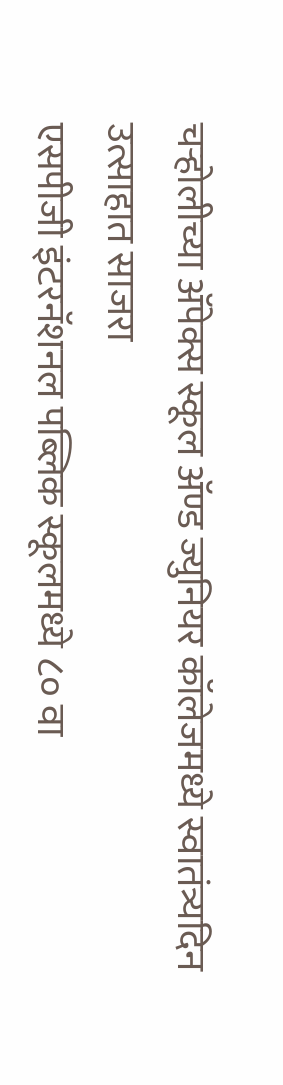चऱ्होलीच्या अ‍ॅपेक्स स्कूल अ‍ॅण्ड ज्युनियर कॉलेजमध्ये स्वातंत्र्यदिन उत्साहात साजरा
एसपीजी इंटरनॅशनल पब्लिक स्कूलमध्ये ८० वा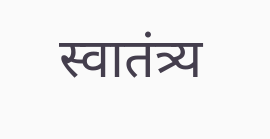स्वातंत्र्य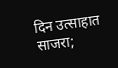दिन उत्साहात साजरा;